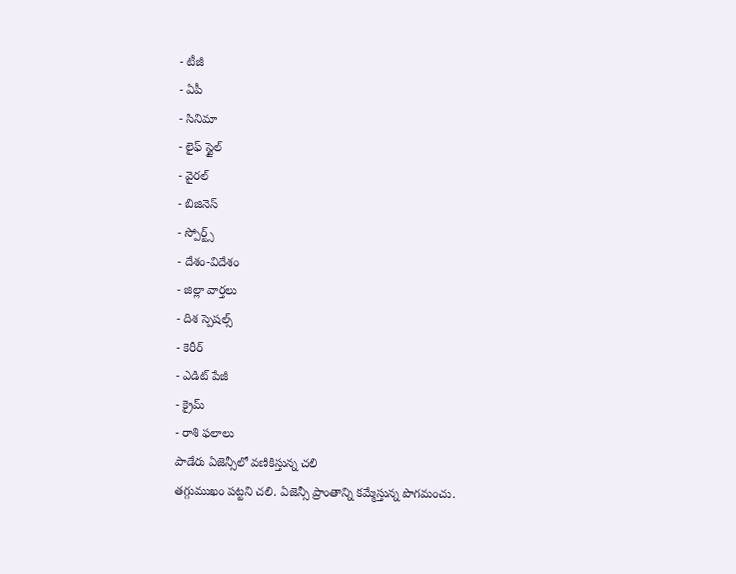- టీజీ
- ఏపీ
- సినిమా
- లైఫ్ స్టైల్
- వైరల్
- బిజినెస్
- స్పోర్ట్స్
- దేశం-విదేశం
- జిల్లా వార్తలు
- దిశ స్పెషల్స్
- కెరీర్
- ఎడిట్ పేజీ
- క్రైమ్
- రాశి ఫలాలు
పాడేరు ఏజెన్సీలో వణికిస్తున్న చలి
తగ్గుముఖం పట్టని చలి. ఏజెన్సీ ప్రాంతాన్ని కమ్మేస్తున్న పొగమంచు.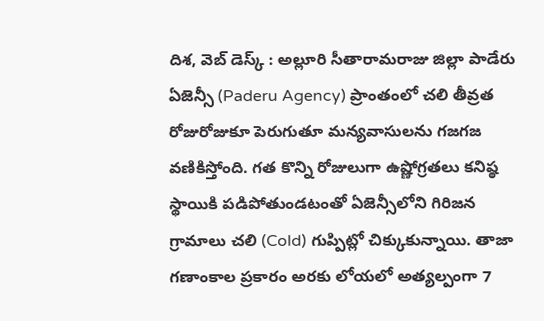దిశ, వెబ్ డెస్క్ : అల్లూరి సీతారామరాజు జిల్లా పాడేరు ఏజెన్సీ (Paderu Agency) ప్రాంతంలో చలి తీవ్రత రోజురోజుకూ పెరుగుతూ మన్యవాసులను గజగజ వణికిస్తోంది. గత కొన్ని రోజులుగా ఉష్ణోగ్రతలు కనిష్ఠ స్థాయికి పడిపోతుండటంతో ఏజెన్సీలోని గిరిజన గ్రామాలు చలి (Cold) గుప్పిట్లో చిక్కుకున్నాయి. తాజా గణాంకాల ప్రకారం అరకు లోయలో అత్యల్పంగా 7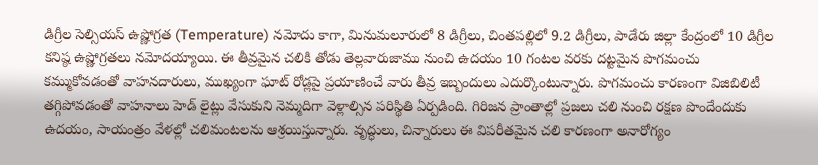డిగ్రీల సెల్సియస్ ఉష్ణోగ్రత (Temperature) నమోదు కాగా, మినుమలూరులో 8 డిగ్రీలు, చింతపల్లిలో 9.2 డిగ్రీలు, పాడేరు జిల్లా కేంద్రంలో 10 డిగ్రీల కనిష్ఠ ఉష్ణోగ్రతలు నమోదయ్యాయి. ఈ తీవ్రమైన చలికి తోడు తెల్లవారుజాము నుంచి ఉదయం 10 గంటల వరకు దట్టమైన పొగమంచు కమ్ముకోవడంతో వాహనదారులు, ముఖ్యంగా ఘాట్ రోడ్లపై ప్రయాణించే వారు తీవ్ర ఇబ్బందులు ఎదుర్కొంటున్నారు. పొగమంచు కారణంగా విజిబిలిటీ తగ్గిపోవడంతో వాహనాలు హెడ్ లైట్లు వేసుకుని నెమ్మదిగా వెళ్లాల్సిన పరిస్థితి ఏర్పడింది. గిరిజన ప్రాంతాల్లో ప్రజలు చలి నుంచి రక్షణ పొందేందుకు ఉదయం, సాయంత్రం వేళల్లో చలిమంటలను ఆశ్రయిస్తున్నారు. వృద్ధులు, చిన్నారులు ఈ విపరీతమైన చలి కారణంగా అనారోగ్యం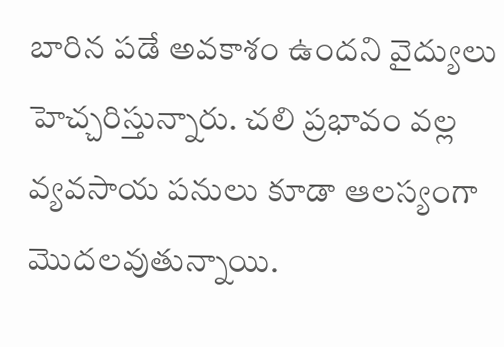బారిన పడే అవకాశం ఉందని వైద్యులు హెచ్చరిస్తున్నారు. చలి ప్రభావం వల్ల వ్యవసాయ పనులు కూడా ఆలస్యంగా మొదలవుతున్నాయి.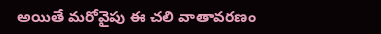అయితే మరోవైపు ఈ చలి వాతావరణం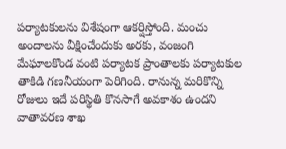పర్యాటకులను విశేషంగా ఆకర్షిస్తోంది. మంచు అందాలను వీక్షించేందుకు అరకు, వంజంగి మేఘాలకొండ వంటి పర్యాటక ప్రాంతాలకు పర్యాటకుల తాకిడి గణనీయంగా పెరిగింది. రానున్న మరికొన్ని రోజులు ఇదే పరిస్థితి కొనసాగే అవకాశం ఉందని వాతావరణ శాఖ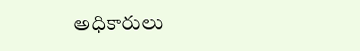అధికారులు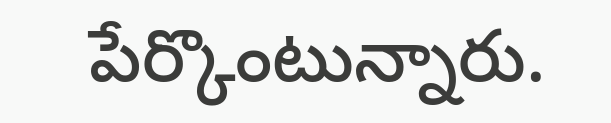పేర్కొంటున్నారు.